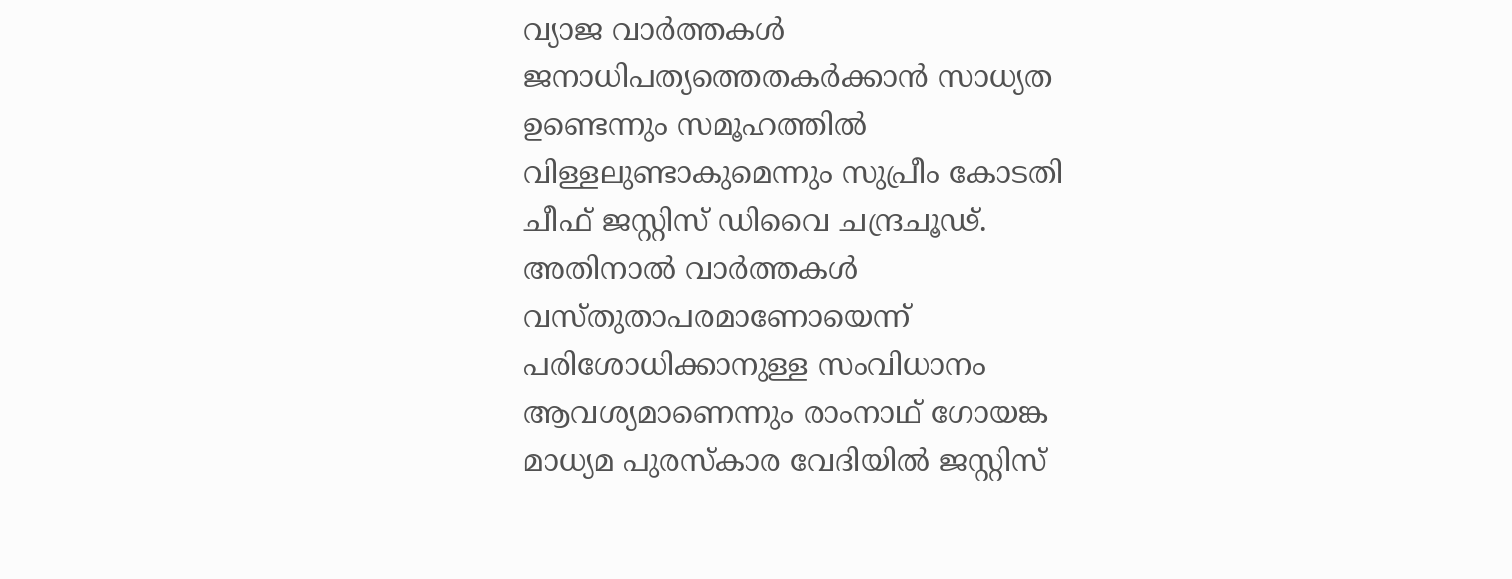വ്യാജ വാർത്തകൾ ജനാധിപത്യത്തെതകർക്കാൻ സാധ്യത ഉണ്ടെന്നും സമൂഹത്തിൽ വിള്ളലുണ്ടാകുമെന്നും സുപ്രീം കോടതി ചീഫ് ജസ്റ്റിസ് ഡിവൈ ചന്ദ്രചൂഢ്. അതിനാൽ വാർത്തകൾ വസ്തുതാപരമാണോയെന്ന് പരിശോധിക്കാനുള്ള സംവിധാനം ആവശ്യമാണെന്നും രാംനാഥ് ഗോയങ്ക മാധ്യമ പുരസ്കാര വേദിയിൽ ജസ്റ്റിസ്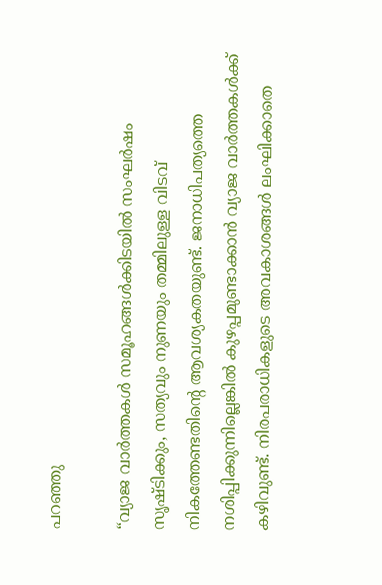പറഞ്ഞു

“വ്യാജ വാർത്തകൾ സമൂഹങ്ങൾക്കിടയിൽ സംഘർഷം സൃഷ്ടിക്കും, സത്യവും നുണയും തമ്മിലുള്ള വിടവ് നികത്തേണ്ടതിന്റെ ആവശ്യകതയുണ്ട്. ജനാധിപത്യത്തെ നശിപ്പിക്കുന്നില്ലെങ്കിൽ കുഴപ്പമുണ്ടാക്കാൻ വ്യാജ വാർത്തകൾക്ക് കഴിവുണ്ട്. നിരപരാധികളുടെ അവകാശങ്ങൾ ലംഘിക്കാതെ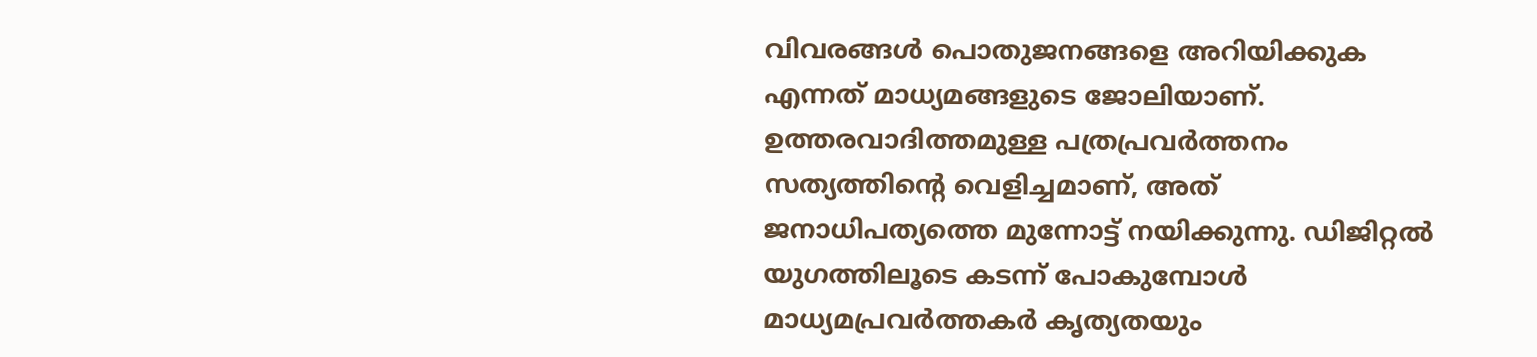വിവരങ്ങൾ പൊതുജനങ്ങളെ അറിയിക്കുക എന്നത് മാധ്യമങ്ങളുടെ ജോലിയാണ്. ഉത്തരവാദിത്തമുള്ള പത്രപ്രവർത്തനം സത്യത്തിന്റെ വെളിച്ചമാണ്, അത് ജനാധിപത്യത്തെ മുന്നോട്ട് നയിക്കുന്നു. ഡിജിറ്റൽ യുഗത്തിലൂടെ കടന്ന് പോകുമ്പോൾ മാധ്യമപ്രവർത്തകർ കൃത്യതയും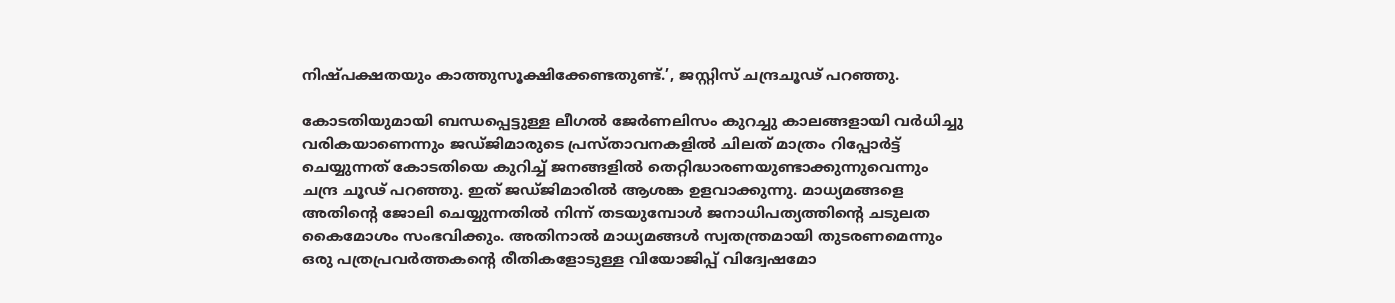നിഷ്പക്ഷതയും കാത്തുസൂക്ഷിക്കേണ്ടതുണ്ട്.’, ജസ്റ്റിസ് ചന്ദ്രചൂഢ് പറഞ്ഞു.

കോടതിയുമായി ബന്ധപ്പെട്ടുള്ള ലീഗൽ ജേർണലിസം കുറച്ചു കാലങ്ങളായി വർധിച്ചു വരികയാണെന്നും ജഡ്ജിമാരുടെ പ്രസ്താവനകളിൽ ചിലത് മാത്രം റിപ്പോർട്ട് ചെയ്യുന്നത് കോടതിയെ കുറിച്ച് ജനങ്ങളിൽ തെറ്റിദ്ധാരണയുണ്ടാക്കുന്നുവെന്നും ചന്ദ്ര ചൂഢ് പറഞ്ഞു. ഇത് ജഡ്ജിമാരിൽ ആശങ്ക ഉളവാക്കുന്നു. മാധ്യമങ്ങളെ അതിന്റെ ജോലി ചെയ്യുന്നതിൽ നിന്ന് തടയുമ്പോൾ ജനാധിപത്യത്തിന്റെ ചടുലത കൈമോശം സംഭവിക്കും. അതിനാൽ മാധ്യമങ്ങൾ സ്വതന്ത്രമായി തുടരണമെന്നും ഒരു പത്രപ്രവർത്തകന്റെ രീതികളോടുള്ള വിയോജിപ്പ് വിദ്വേഷമോ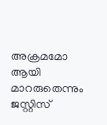അക്രമമോ ആയി മാറരുതെന്നും ജസ്റ്റിസ്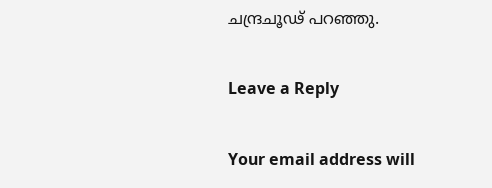ചന്ദ്രചൂഢ് പറഞ്ഞു.

Leave a Reply

Your email address will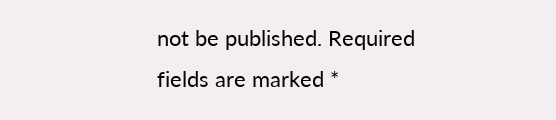not be published. Required fields are marked *